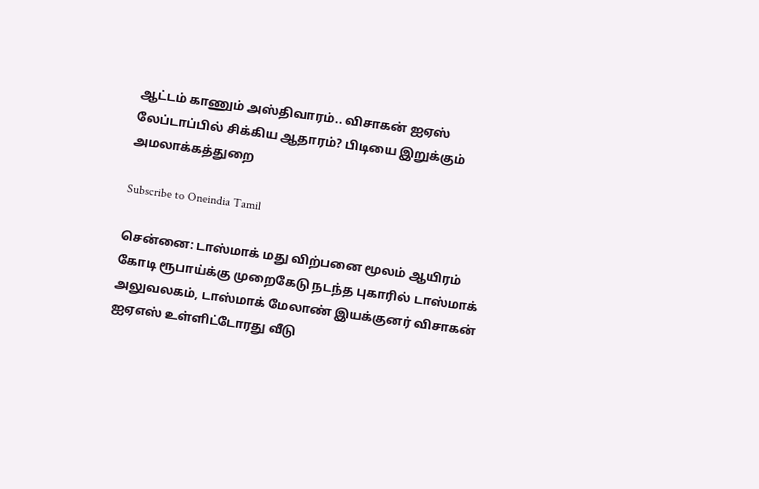ஆட்டம் காணும் அஸ்திவாரம்.. விசாகன் ஐஏஸ் லேப்டாப்பில் சிக்கிய ஆதாரம்? பிடியை இறுக்கும் அமலாக்கத்துறை

Subscribe to Oneindia Tamil

சென்னை: டாஸ்மாக் மது விற்பனை மூலம் ஆயிரம் கோடி ரூபாய்க்கு முறைகேடு நடந்த புகாரில் டாஸ்மாக் அலுவலகம், டாஸ்மாக் மேலாண் இயக்குனர் விசாகன் ஐஏஎஸ் உள்ளிட்டோரது வீடு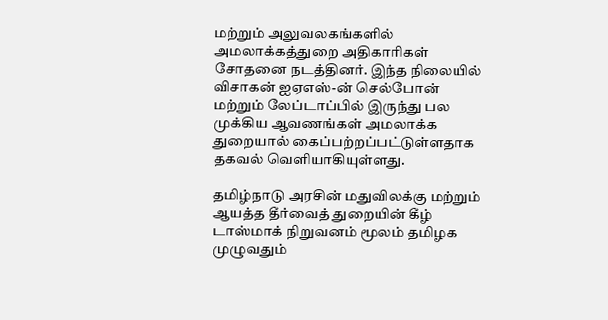மற்றும் அலுவலகங்களில் அமலாக்கத்துறை அதிகாரிகள் சோதனை நடத்தினர். இந்த நிலையில் விசாகன் ஐஏஎஸ்-ன் செல்போன் மற்றும் லேப்டாப்பில் இருந்து பல முக்கிய ஆவணங்கள் அமலாக்க துறையால் கைப்பற்றப்பட்டுள்ளதாக தகவல் வெளியாகியுள்ளது.

தமிழ்நாடு அரசின் மதுவிலக்கு மற்றும் ஆயத்த தீர்வைத் துறையின் கீழ் டாஸ்மாக் நிறுவனம் மூலம் தமிழக முழுவதும்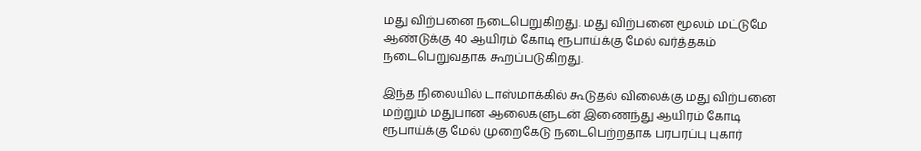மது விற்பனை நடைபெறுகிறது. மது விற்பனை மூலம் மட்டுமே ஆண்டுக்கு 40 ஆயிரம் கோடி ரூபாய்க்கு மேல் வர்த்தகம் நடைபெறுவதாக கூறப்படுகிறது.

இந்த நிலையில் டாஸ்மாக்கில் கூடுதல் விலைக்கு மது விற்பனை மற்றும் மதுபான ஆலைகளுடன் இணைந்து ஆயிரம் கோடி ரூபாய்க்கு மேல் முறைகேடு நடைபெற்றதாக பரபரப்பு புகார்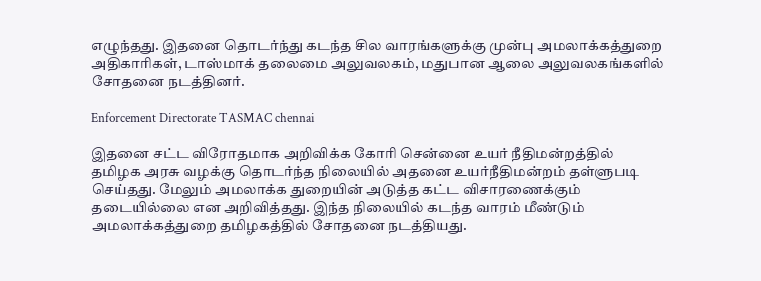எழுந்தது. இதனை தொடர்ந்து கடந்த சில வாரங்களுக்கு முன்பு அமலாக்கத்துறை அதிகாரிகள், டாஸ்மாக் தலைமை அலுவலகம், மதுபான ஆலை அலுவலகங்களில் சோதனை நடத்தினர்.

Enforcement Directorate TASMAC chennai

இதனை சட்ட விரோதமாக அறிவிக்க கோரி சென்னை உயர் நீதிமன்றத்தில் தமிழக அரசு வழக்கு தொடர்ந்த நிலையில் அதனை உயர்நீதிமன்றம் தள்ளுபடி செய்தது. மேலும் அமலாக்க துறையின் அடுத்த கட்ட விசாரணைக்கும் தடையில்லை என அறிவித்தது. இந்த நிலையில் கடந்த வாரம் மீண்டும் அமலாக்கத்துறை தமிழகத்தில் சோதனை நடத்தியது.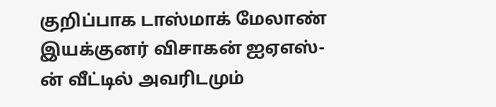குறிப்பாக டாஸ்மாக் மேலாண் இயக்குனர் விசாகன் ஐஏஎஸ்-ன் வீட்டில் அவரிடமும்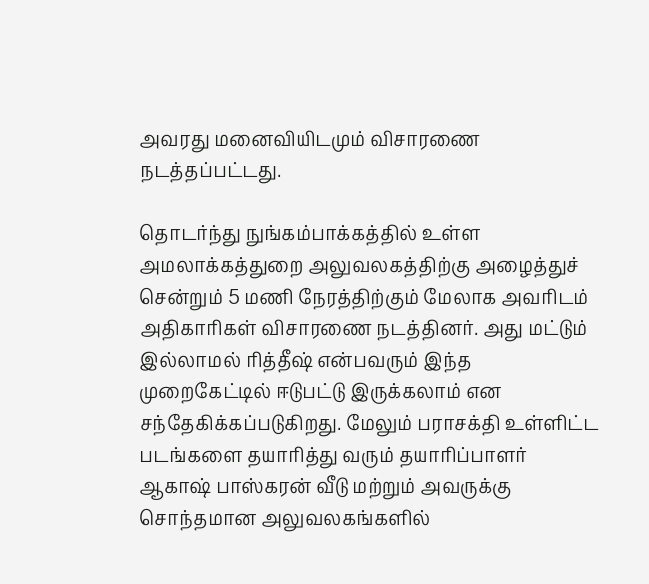அவரது மனைவியிடமும் விசாரணை நடத்தப்பட்டது.

தொடர்ந்து நுங்கம்பாக்கத்தில் உள்ள அமலாக்கத்துறை அலுவலகத்திற்கு அழைத்துச் சென்றும் 5 மணி நேரத்திற்கும் மேலாக அவரிடம் அதிகாரிகள் விசாரணை நடத்தினர். அது மட்டும் இல்லாமல் ரித்தீஷ் என்பவரும் இந்த முறைகேட்டில் ஈடுபட்டு இருக்கலாம் என சந்தேகிக்கப்படுகிறது. மேலும் பராசக்தி உள்ளிட்ட படங்களை தயாரித்து வரும் தயாரிப்பாளர் ஆகாஷ் பாஸ்கரன் வீடு மற்றும் அவருக்கு சொந்தமான அலுவலகங்களில்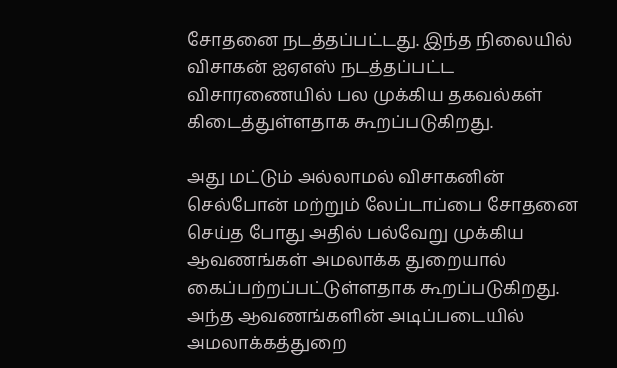சோதனை நடத்தப்பட்டது. இந்த நிலையில் விசாகன் ஐஏஎஸ் நடத்தப்பட்ட விசாரணையில் பல முக்கிய தகவல்கள் கிடைத்துள்ளதாக கூறப்படுகிறது.

அது மட்டும் அல்லாமல் விசாகனின் செல்போன் மற்றும் லேப்டாப்பை சோதனை செய்த போது அதில் பல்வேறு முக்கிய ஆவணங்கள் அமலாக்க துறையால் கைப்பற்றப்பட்டுள்ளதாக கூறப்படுகிறது. அந்த ஆவணங்களின் அடிப்படையில் அமலாக்கத்துறை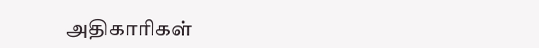அதிகாரிகள்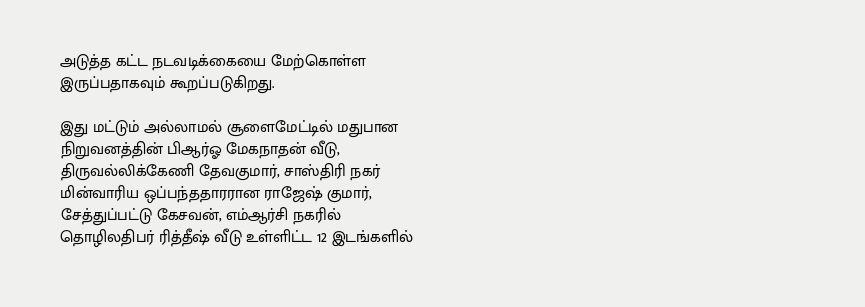அடுத்த கட்ட நடவடிக்கையை மேற்கொள்ள இருப்பதாகவும் கூறப்படுகிறது.

இது மட்டும் அல்லாமல் சூளைமேட்டில் மதுபான நிறுவனத்தின் பிஆர்ஓ மேகநாதன் வீடு, திருவல்லிக்கேணி தேவகுமார், சாஸ்திரி நகர் மின்வாரிய ஒப்பந்ததாரரான ராஜேஷ் குமார், சேத்துப்பட்டு கேசவன், எம்ஆர்சி நகரில் தொழிலதிபர் ரித்தீஷ் வீடு உள்ளிட்ட 12 இடங்களில்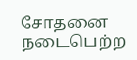சோதனை நடைபெற்ற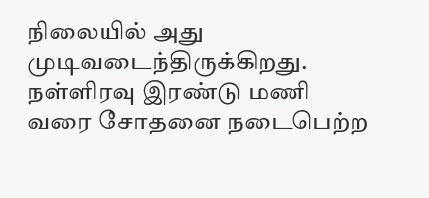நிலையில் அது முடிவடைந்திருக்கிறது. நள்ளிரவு இரண்டு மணி வரை சோதனை நடைபெற்ற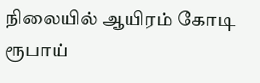நிலையில் ஆயிரம் கோடி ரூபாய்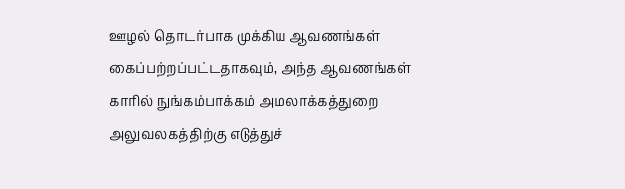ஊழல் தொடர்பாக முக்கிய ஆவணங்கள் கைப்பற்றப்பட்டதாகவும், அந்த ஆவணங்கள் காரில் நுங்கம்பாக்கம் அமலாக்கத்துறை அலுவலகத்திற்கு எடுத்துச்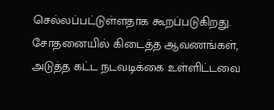செல்லப்பட்டுள்ளதாக கூறப்படுகிறது. சோதனையில் கிடைத்த ஆவணங்கள், அடுத்த கட்ட நடவடிக்கை உள்ளிட்டவை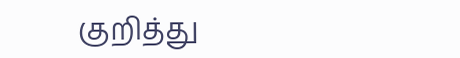குறித்து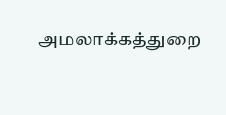அமலாக்கத்துறை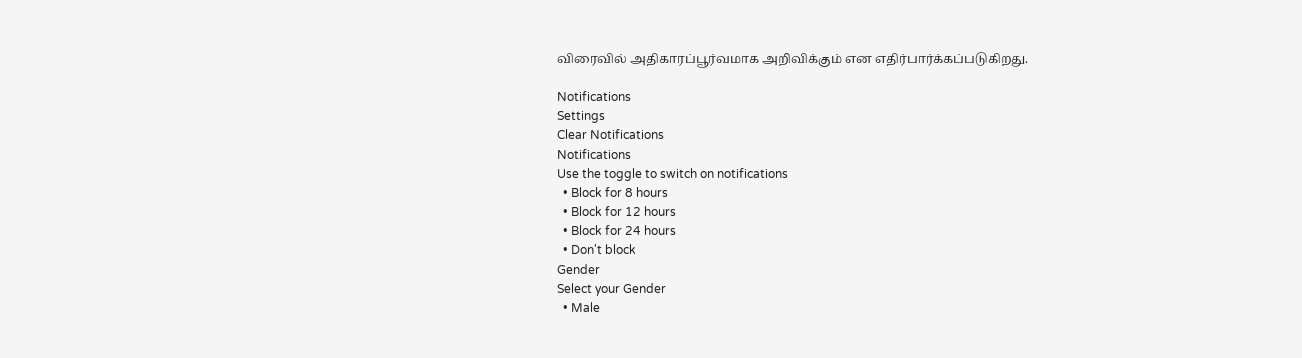விரைவில் அதிகாரப்பூர்வமாக அறிவிக்கும் என எதிர்பார்க்கப்படுகிறது.

Notifications
Settings
Clear Notifications
Notifications
Use the toggle to switch on notifications
  • Block for 8 hours
  • Block for 12 hours
  • Block for 24 hours
  • Don't block
Gender
Select your Gender
  • Male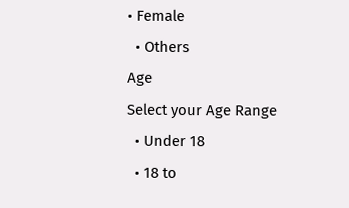• Female
  • Others
Age
Select your Age Range
  • Under 18
  • 18 to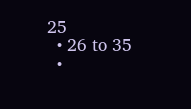25
  • 26 to 35
  •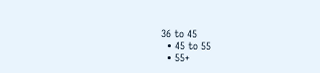36 to 45
  • 45 to 55
  • 55+